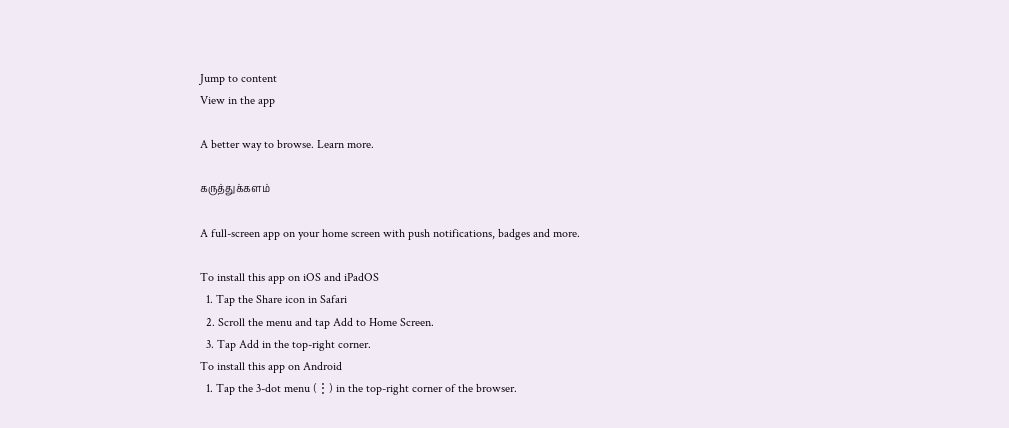Jump to content
View in the app

A better way to browse. Learn more.

கருத்துக்களம்

A full-screen app on your home screen with push notifications, badges and more.

To install this app on iOS and iPadOS
  1. Tap the Share icon in Safari
  2. Scroll the menu and tap Add to Home Screen.
  3. Tap Add in the top-right corner.
To install this app on Android
  1. Tap the 3-dot menu (⋮) in the top-right corner of the browser.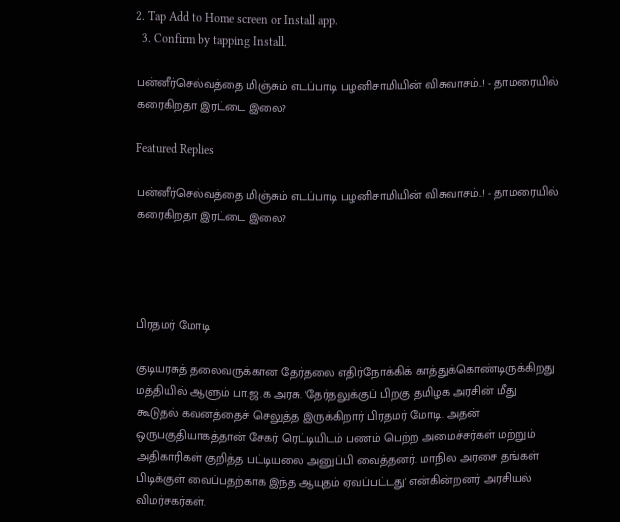2. Tap Add to Home screen or Install app.
  3. Confirm by tapping Install.

பன்னீர்செல்வத்தை மிஞ்சும் எடப்பாடி பழனிசாமியின் விசுவாசம்..! - தாமரையில் கரைகிறதா இரட்டை இலை?

Featured Replies

பன்னீர்செல்வத்தை மிஞ்சும் எடப்பாடி பழனிசாமியின் விசுவாசம்..! - தாமரையில் கரைகிறதா இரட்டை இலை?




பிரதமர் மோடி

குடியரசுத் தலைவருக்கான தேர்தலை எதிர்நோக்கிக் காத்துக்கொண்டிருக்கிறது மத்தியில் ஆளும் பா.ஜ.க அரசு. 'தேர்தலுக்குப் பிறகு தமிழக அரசின் மீது கூடுதல் கவனத்தைச் செலுத்த இருக்கிறார் பிரதமர் மோடி. அதன் ஒருபகுதியாகத்தான் சேகர் ரெட்டியிடம் பணம் பெற்ற அமைச்சர்கள் மற்றும் அதிகாரிகள் குறித்த பட்டியலை அனுப்பி வைத்தனர். மாநில அரசை தங்கள் பிடிக்குள் வைப்பதற்காக இந்த ஆயுதம் ஏவப்பட்டது' என்கின்றனர் அரசியல் விமர்சகர்கள்.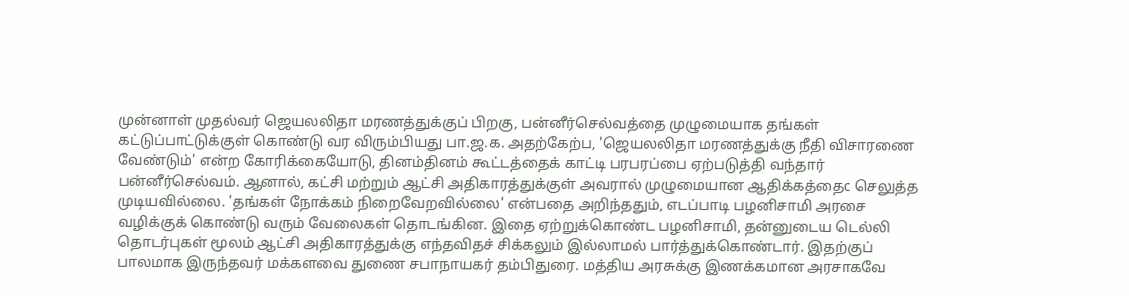முன்னாள் முதல்வர் ஜெயலலிதா மரணத்துக்குப் பிறகு, பன்னீர்செல்வத்தை முழுமையாக தங்கள் கட்டுப்பாட்டுக்குள் கொண்டு வர விரும்பியது பா.ஜ.க. அதற்கேற்ப, 'ஜெயலலிதா மரணத்துக்கு நீதி விசாரணை வேண்டும்' என்ற கோரிக்கையோடு, தினம்தினம் கூட்டத்தைக் காட்டி பரபரப்பை ஏற்படுத்தி வந்தார் பன்னீர்செல்வம். ஆனால், கட்சி மற்றும் ஆட்சி அதிகாரத்துக்குள் அவரால் முழுமையான ஆதிக்கத்தைc செலுத்த முடியவில்லை. 'தங்கள் நோக்கம் நிறைவேறவில்லை' என்பதை அறிந்ததும், எடப்பாடி பழனிசாமி அரசை வழிக்குக் கொண்டு வரும் வேலைகள் தொடங்கின. இதை ஏற்றுக்கொண்ட பழனிசாமி, தன்னுடைய டெல்லி தொடர்புகள் மூலம் ஆட்சி அதிகாரத்துக்கு எந்தவிதச் சிக்கலும் இல்லாமல் பார்த்துக்கொண்டார். இதற்குப் பாலமாக இருந்தவர் மக்களவை துணை சபாநாயகர் தம்பிதுரை. மத்திய அரசுக்கு இணக்கமான அரசாகவே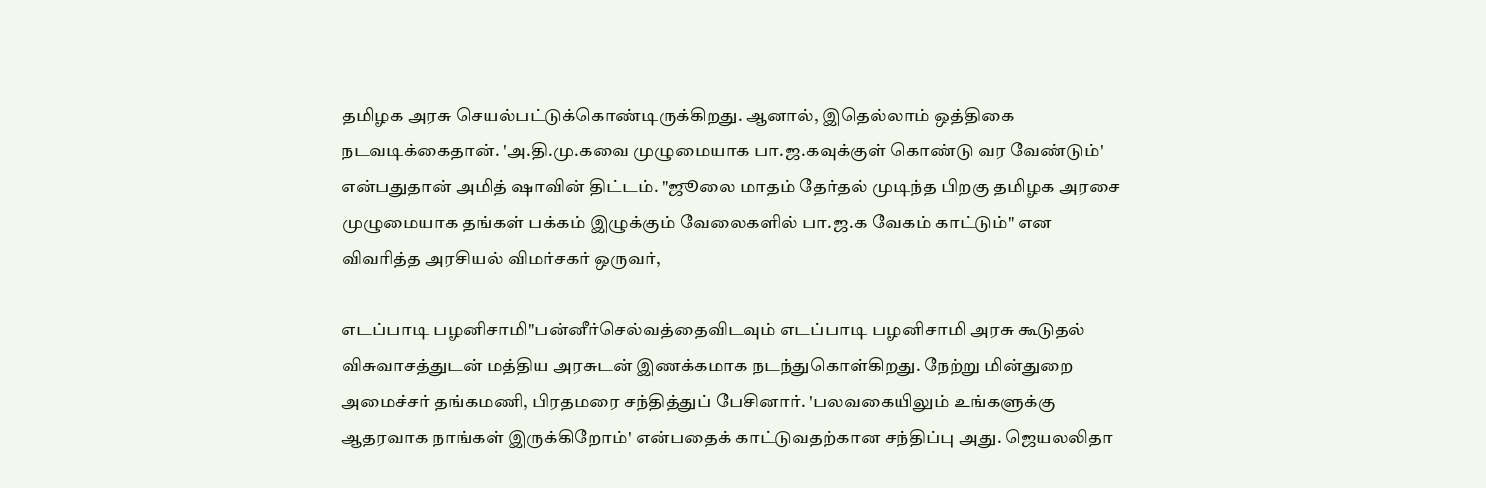தமிழக அரசு செயல்பட்டுக்கொண்டிருக்கிறது. ஆனால், இதெல்லாம் ஒத்திகை நடவடிக்கைதான். 'அ.தி.மு.கவை முழுமையாக பா.ஜ.கவுக்குள் கொண்டு வர வேண்டும்' என்பதுதான் அமித் ஷாவின் திட்டம். "ஜூலை மாதம் தேர்தல் முடிந்த பிறகு தமிழக அரசை முழுமையாக தங்கள் பக்கம் இழுக்கும் வேலைகளில் பா.ஜ.க வேகம் காட்டும்" என விவரித்த அரசியல் விமர்சகர் ஒருவர்,

எடப்பாடி பழனிசாமி"பன்னீர்செல்வத்தைவிடவும் எடப்பாடி பழனிசாமி அரசு கூடுதல் விசுவாசத்துடன் மத்திய அரசுடன் இணக்கமாக நடந்துகொள்கிறது. நேற்று மின்துறை அமைச்சர் தங்கமணி, பிரதமரை சந்தித்துப் பேசினார். 'பலவகையிலும் உங்களுக்கு ஆதரவாக நாங்கள் இருக்கிறோம்' என்பதைக் காட்டுவதற்கான சந்திப்பு அது. ஜெயலலிதா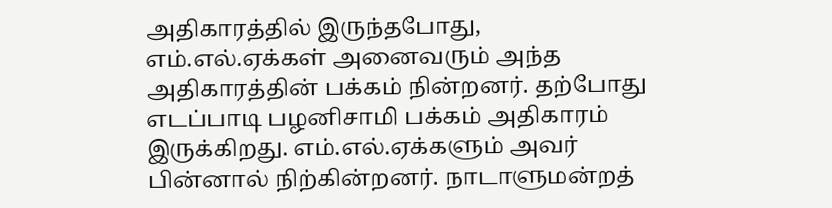அதிகாரத்தில் இருந்தபோது, எம்.எல்.ஏக்கள் அனைவரும் அந்த அதிகாரத்தின் பக்கம் நின்றனர். தற்போது எடப்பாடி பழனிசாமி பக்கம் அதிகாரம் இருக்கிறது. எம்.எல்.ஏக்களும் அவர் பின்னால் நிற்கின்றனர். நாடாளுமன்றத்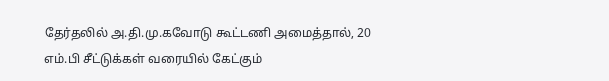தேர்தலில் அ.தி.மு.கவோடு கூட்டணி அமைத்தால், 20 எம்.பி சீட்டுக்கள் வரையில் கேட்கும்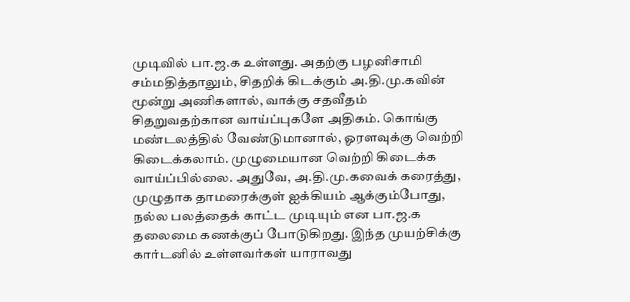முடிவில் பா.ஜ.க உள்ளது. அதற்கு பழனிசாமி சம்மதித்தாலும், சிதறிக் கிடக்கும் அ.தி.மு.கவின் மூன்று அணிகளால், வாக்கு சதவீதம் சிதறுவதற்கான வாய்ப்புகளே அதிகம். கொங்கு மண்டலத்தில் வேண்டுமானால், ஓரளவுக்கு வெற்றி கிடைக்கலாம். முழுமையான வெற்றி கிடைக்க வாய்ப்பில்லை. அதுவே, அ.தி.மு.கவைக் கரைத்து, முழுதாக தாமரைக்குள் ஐக்கியம் ஆக்கும்போது, நல்ல பலத்தைக் காட்ட முடியும் என பா.ஜ.க தலைமை கணக்குப் போடுகிறது. இந்த முயற்சிக்கு கார்டனில் உள்ளவர்கள் யாராவது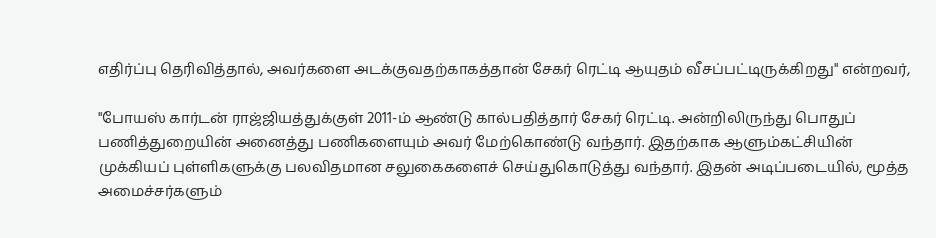எதிர்ப்பு தெரிவித்தால், அவர்களை அடக்குவதற்காகத்தான் சேகர் ரெட்டி ஆயுதம் வீசப்பட்டிருக்கிறது" என்றவர்,

"போயஸ் கார்டன் ராஜ்ஜியத்துக்குள் 2011-ம் ஆண்டு கால்பதித்தார் சேகர் ரெட்டி. அன்றிலிருந்து பொதுப் பணித்துறையின் அனைத்து பணிகளையும் அவர் மேற்கொண்டு வந்தார். இதற்காக ஆளும்கட்சியின் முக்கியப் புள்ளிகளுக்கு பலவிதமான சலுகைகளைச் செய்துகொடுத்து வந்தார். இதன் அடிப்படையில், மூத்த அமைச்சர்களும்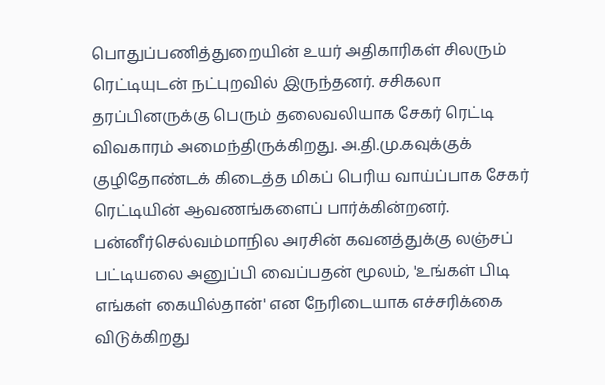பொதுப்பணித்துறையின் உயர் அதிகாரிகள் சிலரும் ரெட்டியுடன் நட்புறவில் இருந்தனர். சசிகலா தரப்பினருக்கு பெரும் தலைவலியாக சேகர் ரெட்டி விவகாரம் அமைந்திருக்கிறது. அ.தி.மு.கவுக்குக் குழிதோண்டக் கிடைத்த மிகப் பெரிய வாய்ப்பாக சேகர் ரெட்டியின் ஆவணங்களைப் பார்க்கின்றனர். பன்னீர்செல்வம்மாநில அரசின் கவனத்துக்கு லஞ்சப் பட்டியலை அனுப்பி வைப்பதன் மூலம், 'உங்கள் பிடி எங்கள் கையில்தான்' என நேரிடையாக எச்சரிக்கை விடுக்கிறது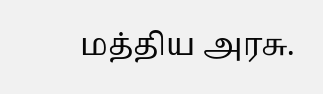மத்திய அரசு.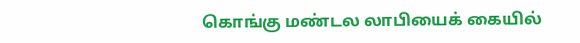கொங்கு மண்டல லாபியைக் கையில்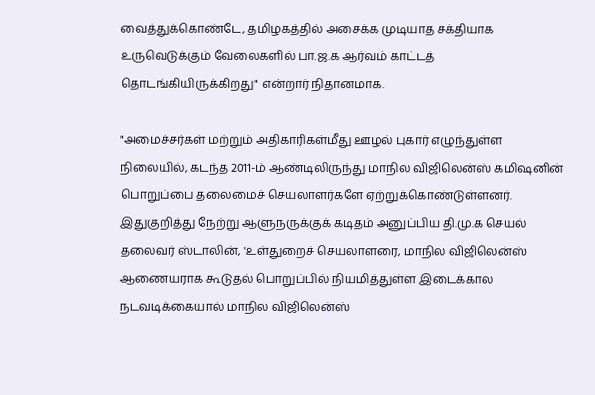வைத்துக்கொண்டே, தமிழகத்தில் அசைக்க முடியாத சக்தியாக உருவெடுக்கும் வேலைகளில் பா.ஜ.க ஆர்வம் காட்டத் தொடங்கியிருக்கிறது" என்றார் நிதானமாக.

"அமைச்சர்கள் மற்றும் அதிகாரிகள்மீது ஊழல் புகார் எழுந்துள்ள நிலையில், கடந்த 2011-ம் ஆண்டிலிருந்து மாநில விஜிலென்ஸ் கமிஷனின் பொறுப்பை தலைமைச் செயலாளர்களே ஏற்றுக்கொண்டுள்ளனர். இதுகுறித்து நேற்று ஆளுநருக்குக் கடிதம் அனுப்பிய தி.மு.க செயல் தலைவர் ஸ்டாலின், 'உள்துறைச் செயலாளரை, மாநில விஜிலென்ஸ் ஆணையராக கூடுதல் பொறுப்பில் நியமித்துள்ள இடைக்கால நடவடிக்கையால் மாநில விஜிலென்ஸ்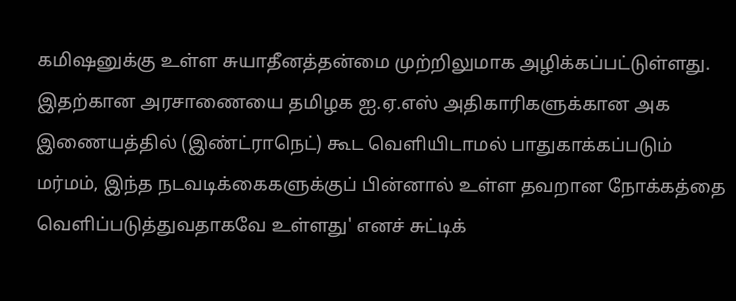கமிஷனுக்கு உள்ள சுயாதீனத்தன்மை முற்றிலுமாக அழிக்கப்பட்டுள்ளது. இதற்கான அரசாணையை தமிழக ஐ.ஏ.எஸ் அதிகாரிகளுக்கான அக இணையத்தில் (இண்ட்ராநெட்) கூட வெளியிடாமல் பாதுகாக்கப்படும் மர்மம், இந்த நடவடிக்கைகளுக்குப் பின்னால் உள்ள தவறான நோக்கத்தை வெளிப்படுத்துவதாகவே உள்ளது' எனச் சுட்டிக்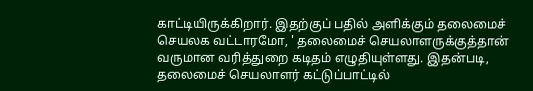காட்டியிருக்கிறார். இதற்குப் பதில் அளிக்கும் தலைமைச் செயலக வட்டாரமோ, ' தலைமைச் செயலாளருக்குத்தான் வருமான வரித்துறை கடிதம் எழுதியுள்ளது. இதன்படி, தலைமைச் செயலாளர் கட்டுப்பாட்டில்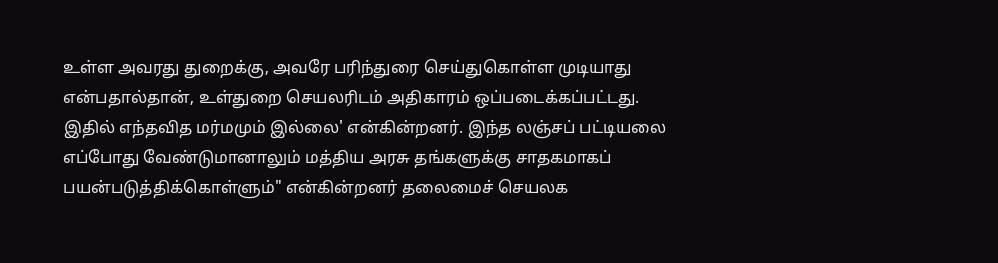உள்ள அவரது துறைக்கு, அவரே பரிந்துரை செய்துகொள்ள முடியாது என்பதால்தான், உள்துறை செயலரிடம் அதிகாரம் ஒப்படைக்கப்பட்டது. இதில் எந்தவித மர்மமும் இல்லை' என்கின்றனர். இந்த லஞ்சப் பட்டியலை எப்போது வேண்டுமானாலும் மத்திய அரசு தங்களுக்கு சாதகமாகப் பயன்படுத்திக்கொள்ளும்" என்கின்றனர் தலைமைச் செயலக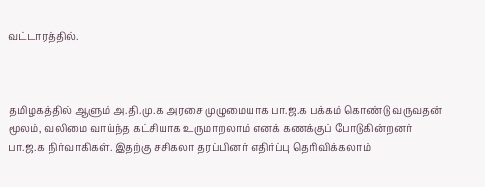வட்டாரத்தில்.



தமிழகத்தில் ஆளும் அ.தி.மு.க அரசை முழுமையாக பா.ஜ.க பக்கம் கொண்டு வருவதன் மூலம், வலிமை வாய்ந்த கட்சியாக உருமாறலாம் எனக் கணக்குப் போடுகின்றனர் பா.ஜ.க நிர்வாகிகள். இதற்கு சசிகலா தரப்பினர் எதிர்ப்பு தெரிவிக்கலாம்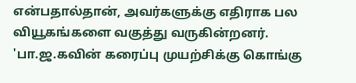என்பதால்தான், அவர்களுக்கு எதிராக பல வியூகங்களை வகுத்து வருகின்றனர். 'பா.ஜ.கவின் கரைப்பு முயற்சிக்கு கொங்கு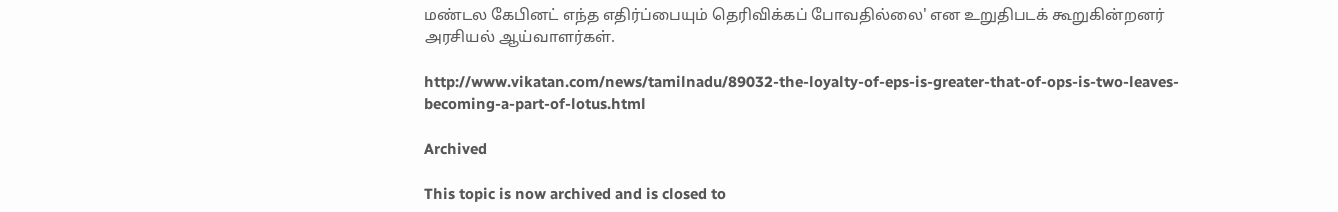மண்டல கேபினட் எந்த எதிர்ப்பையும் தெரிவிக்கப் போவதில்லை' என உறுதிபடக் கூறுகின்றனர் அரசியல் ஆய்வாளர்கள்.

http://www.vikatan.com/news/tamilnadu/89032-the-loyalty-of-eps-is-greater-that-of-ops-is-two-leaves-becoming-a-part-of-lotus.html

Archived

This topic is now archived and is closed to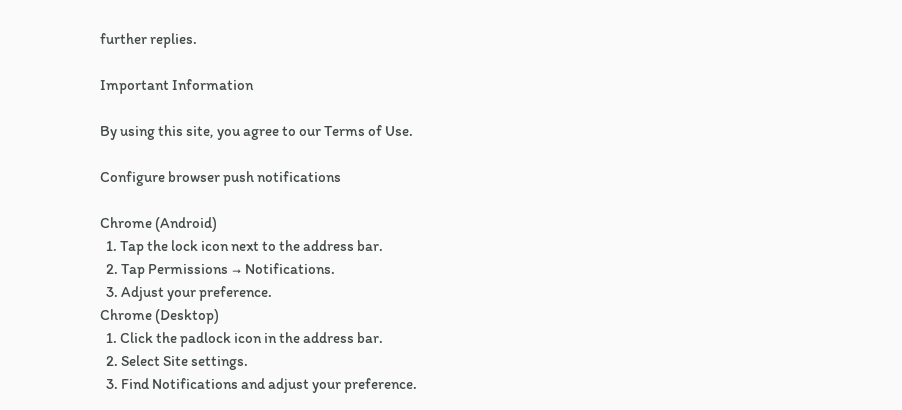further replies.

Important Information

By using this site, you agree to our Terms of Use.

Configure browser push notifications

Chrome (Android)
  1. Tap the lock icon next to the address bar.
  2. Tap Permissions → Notifications.
  3. Adjust your preference.
Chrome (Desktop)
  1. Click the padlock icon in the address bar.
  2. Select Site settings.
  3. Find Notifications and adjust your preference.